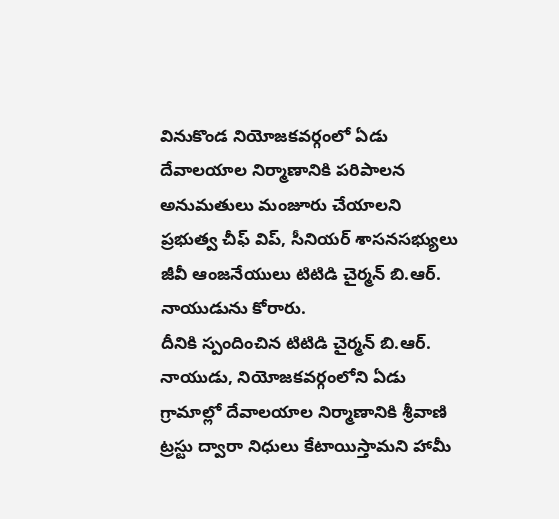వినుకొండ నియోజకవర్గంలో ఏడు దేవాలయాల నిర్మాణానికి పరిపాలన అనుమతులు మంజూరు చేయాలని ప్రభుత్వ చీఫ్ విప్, సీనియర్ శాసనసభ్యులు జీవీ ఆంజనేయులు టిటిడి చైర్మన్ బి.ఆర్. నాయుడును కోరారు.
దీనికి స్పందించిన టిటిడి చైర్మన్ బి.ఆర్. నాయుడు, నియోజకవర్గంలోని ఏడు గ్రామాల్లో దేవాలయాల నిర్మాణానికి శ్రీవాణి ట్రస్టు ద్వారా నిధులు కేటాయిస్తామని హామీ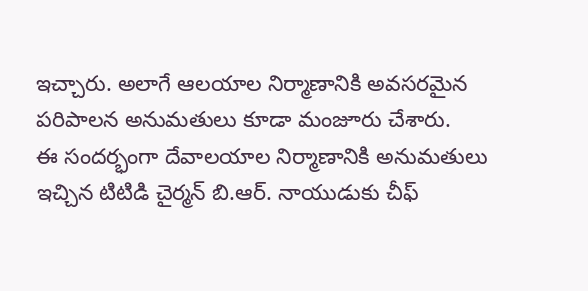ఇచ్చారు. అలాగే ఆలయాల నిర్మాణానికి అవసరమైన పరిపాలన అనుమతులు కూడా మంజూరు చేశారు.
ఈ సందర్భంగా దేవాలయాల నిర్మాణానికి అనుమతులు ఇచ్చిన టిటిడి చైర్మన్ బి.ఆర్. నాయుడుకు చీఫ్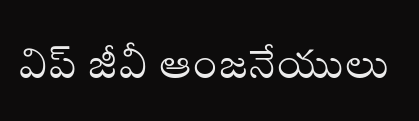విప్ జీవీ ఆంజనేయులు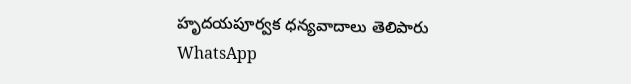హృదయపూర్వక ధన్యవాదాలు తెలిపారు
WhatsApp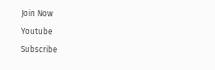Join Now
Youtube
Subscribe